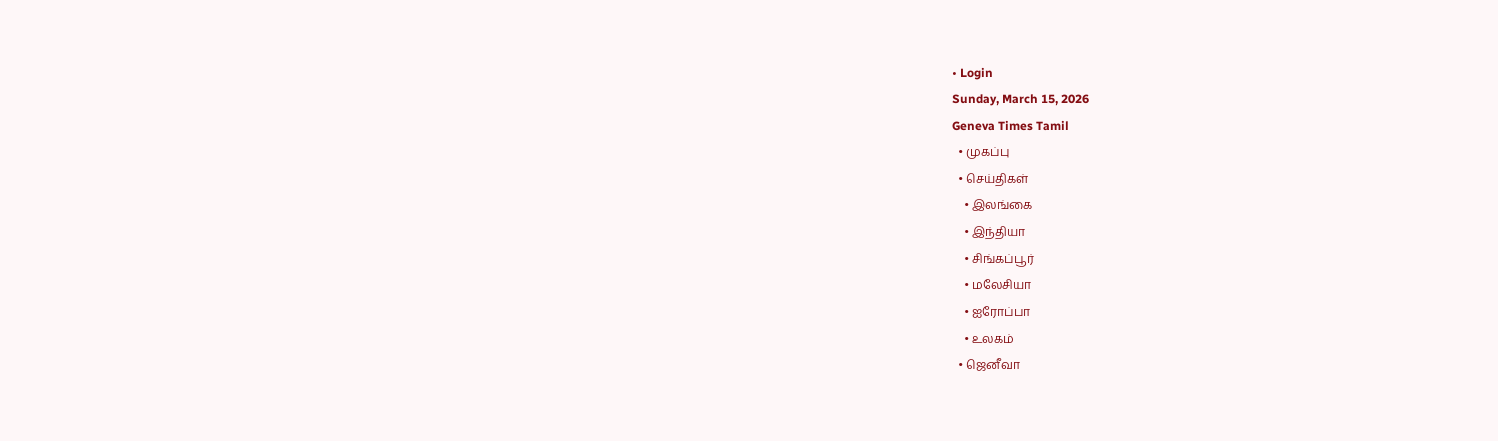• Login
Sunday, March 15, 2026
Geneva Times Tamil
  • முகப்பு
  • செய்திகள்
    • இலங்கை
    • இந்தியா
    • சிங்கப்பூர்
    • மலேசியா
    • ஐரோப்பா
    • உலகம்
  • ஜெனீவா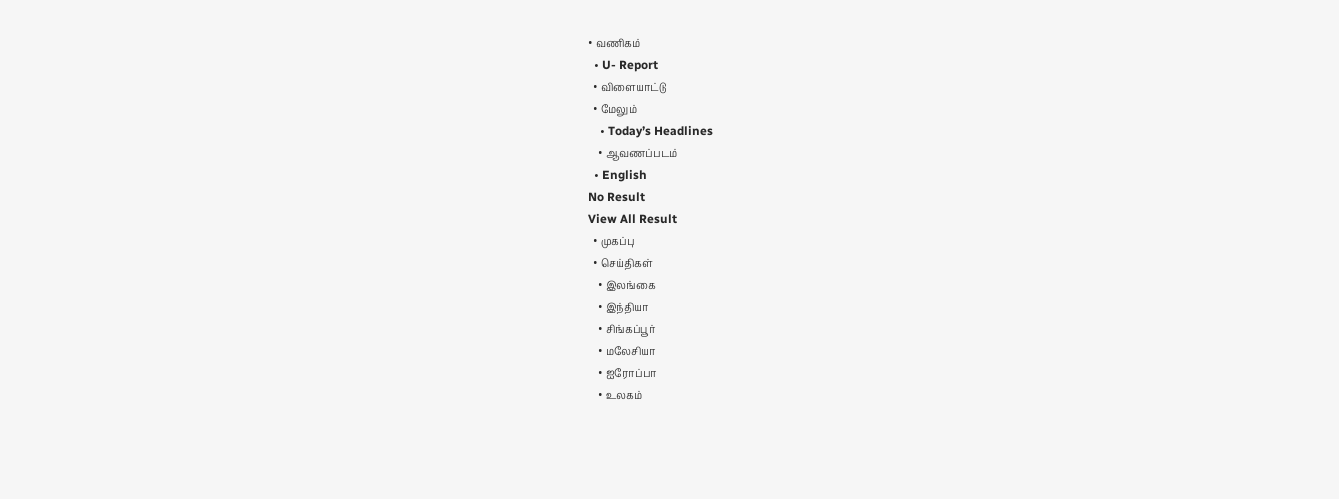• வணிகம்
  • U- Report
  • விளையாட்டு
  • மேலும்
    • Today’s Headlines
    • ஆவணப்படம்
  • English
No Result
View All Result
  • முகப்பு
  • செய்திகள்
    • இலங்கை
    • இந்தியா
    • சிங்கப்பூர்
    • மலேசியா
    • ஐரோப்பா
    • உலகம்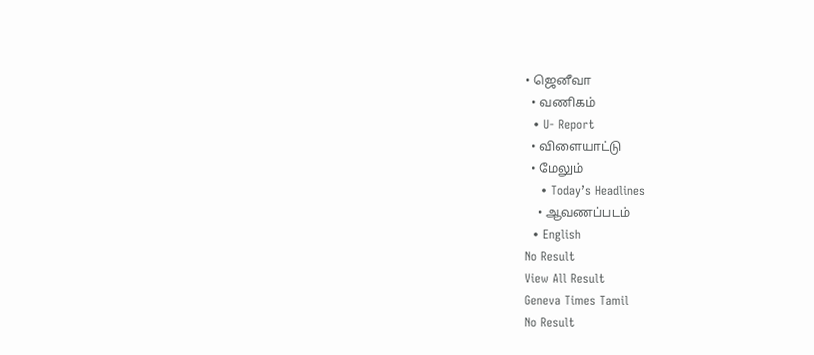• ஜெனீவா
  • வணிகம்
  • U- Report
  • விளையாட்டு
  • மேலும்
    • Today’s Headlines
    • ஆவணப்படம்
  • English
No Result
View All Result
Geneva Times Tamil
No Result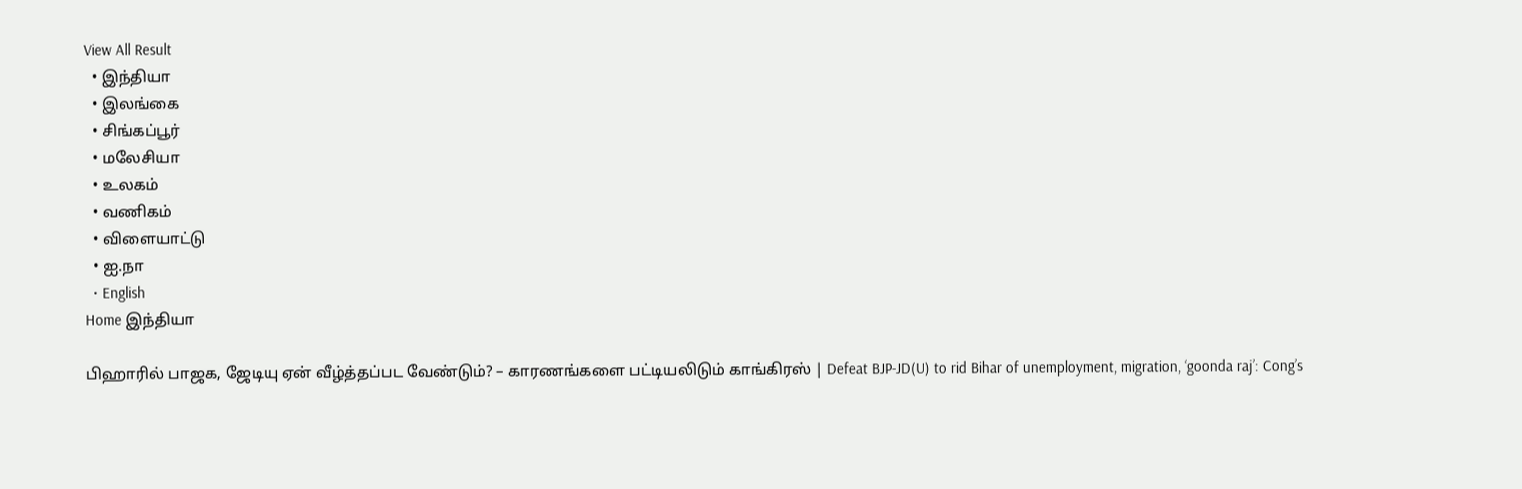View All Result
  • இந்தியா
  • இலங்கை
  • சிங்கப்பூர்
  • மலேசியா
  • உலகம்
  • வணிகம்
  • விளையாட்டு
  • ஐ.நா
  • English
Home இந்தியா

பிஹாரில் பாஜக, ஜேடியு ஏன் வீழ்த்தப்பட வேண்டும்? – காரணங்களை பட்டியலிடும் காங்கிரஸ் | Defeat BJP-JD(U) to rid Bihar of unemployment, migration, ‘goonda raj’: Cong’s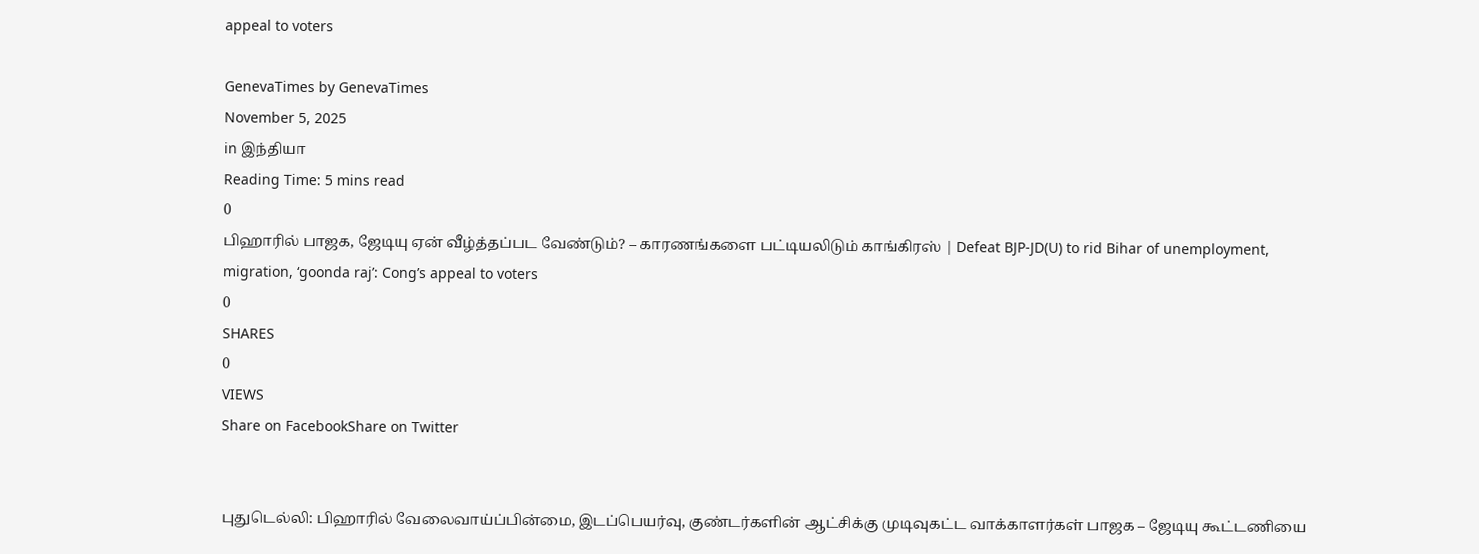appeal to voters

GenevaTimes by GenevaTimes
November 5, 2025
in இந்தியா
Reading Time: 5 mins read
0
பிஹாரில் பாஜக, ஜேடியு ஏன் வீழ்த்தப்பட வேண்டும்? – காரணங்களை பட்டியலிடும் காங்கிரஸ் | Defeat BJP-JD(U) to rid Bihar of unemployment, migration, ‘goonda raj’: Cong’s appeal to voters
0
SHARES
0
VIEWS
Share on FacebookShare on Twitter


புதுடெல்லி: பிஹாரில் வேலைவாய்ப்பின்மை, இடப்பெயர்வு, குண்டர்களின் ஆட்சிக்கு முடிவுகட்ட வாக்காளர்கள் பாஜக – ஜேடியு கூட்டணியை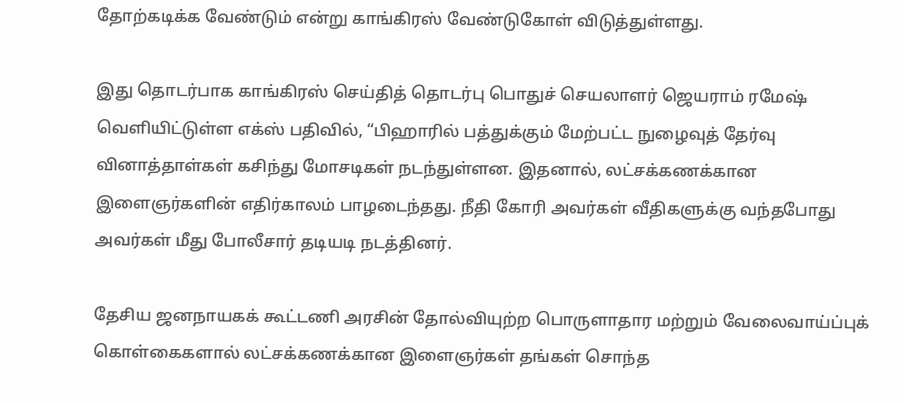தோற்கடிக்க வேண்டும் என்று காங்கிரஸ் வேண்டுகோள் விடுத்துள்ளது.

இது தொடர்பாக காங்கிரஸ் செய்தித் தொடர்பு பொதுச் செயலாளர் ஜெயராம் ரமேஷ் வெளியிட்டுள்ள எக்ஸ் பதிவில், “பிஹாரில் பத்துக்கும் மேற்பட்ட நுழைவுத் தேர்வு வினாத்தாள்கள் கசிந்து மோசடிகள் நடந்துள்ளன. இதனால், லட்சக்கணக்கான இளைஞர்களின் எதிர்காலம் பாழடைந்தது. நீதி கோரி அவர்கள் வீதிகளுக்கு வந்தபோது அவர்கள் மீது போலீசார் தடியடி நடத்தினர்.

தேசிய ஜனநாயகக் கூட்டணி அரசின் தோல்வியுற்ற பொருளாதார மற்றும் வேலைவாய்ப்புக் கொள்கைகளால் லட்சக்கணக்கான இளைஞர்கள் தங்கள் சொந்த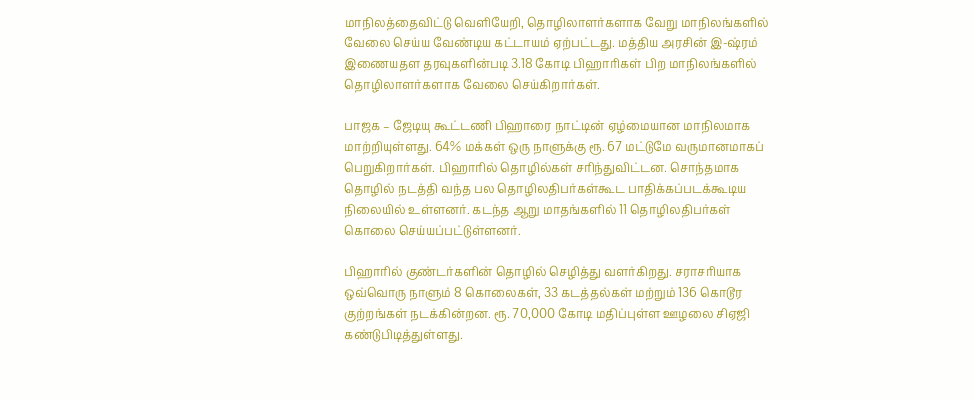மாநிலத்தைவிட்டு வெளியேறி, தொழிலாளர்களாக வேறு மாநிலங்களில் வேலை செய்ய வேண்டிய கட்டாயம் ஏற்பட்டது. மத்திய அரசின் இ-ஷ்ரம் இணையதள தரவுகளின்படி 3.18 கோடி பிஹாரிகள் பிற மாநிலங்களில் தொழிலாளர்களாக வேலை செய்கிறார்கள்.

பாஜக – ஜேடியு கூட்டணி பிஹாரை நாட்டின் ஏழ்மையான மாநிலமாக மாற்றியுள்ளது. 64% மக்கள் ஒரு நாளுக்கு ரூ. 67 மட்டுமே வருமானமாகப் பெறுகிறார்கள். பிஹாரில் தொழில்கள் சரிந்துவிட்டன. சொந்தமாக தொழில் நடத்தி வந்த பல தொழிலதிபர்கள்கூட பாதிக்கப்படக்கூடிய நிலையில் உள்ளனர். கடந்த ஆறு மாதங்களில் 11 தொழிலதிபர்கள் கொலை செய்யப்பட்டுள்ளனர்.

பிஹாரில் குண்டர்களின் தொழில் செழித்து வளர்கிறது. சராசரியாக ஒவ்வொரு நாளும் 8 கொலைகள், 33 கடத்தல்கள் மற்றும் 136 கொடூர குற்றங்கள் நடக்கின்றன. ரூ. 70,000 கோடி மதிப்புள்ள ஊழலை சிஏஜி கண்டுபிடித்துள்ளது.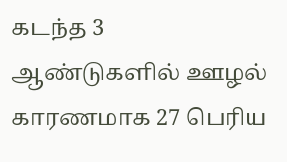கடந்த 3 ஆண்டுகளில் ஊழல் காரணமாக 27 பெரிய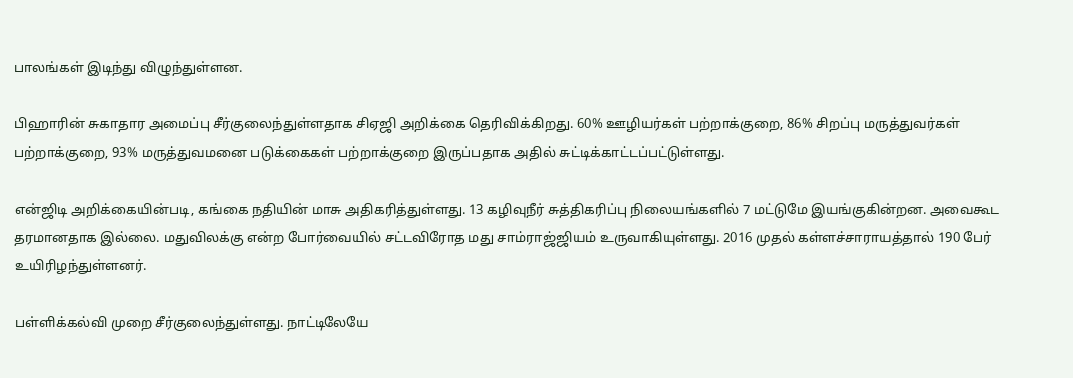பாலங்கள் இடிந்து விழுந்துள்ளன.

பிஹாரின் சுகாதார அமைப்பு சீர்குலைந்துள்ளதாக சிஏஜி அறிக்கை தெரிவிக்கிறது. 60% ஊழியர்கள் பற்றாக்குறை, 86% சிறப்பு மருத்துவர்கள் பற்றாக்குறை, 93% மருத்துவமனை படுக்கைகள் பற்றாக்குறை இருப்பதாக அதில் சுட்டிக்காட்டப்பட்டுள்ளது.

என்ஜிடி அறிக்கையின்படி, கங்கை நதியின் மாசு அதிகரித்துள்ளது. 13 கழிவுநீர் சுத்திகரிப்பு நிலையங்களில் 7 மட்டுமே இயங்குகின்றன. அவைகூட தரமானதாக இல்லை. மதுவிலக்கு என்ற போர்வையில் சட்டவிரோத மது சாம்ராஜ்ஜியம் உருவாகியுள்ளது. 2016 முதல் கள்ளச்சாராயத்தால் 190 பேர் உயிரிழந்துள்ளனர்.

பள்ளிக்கல்வி முறை சீர்குலைந்துள்ளது. நாட்டிலேயே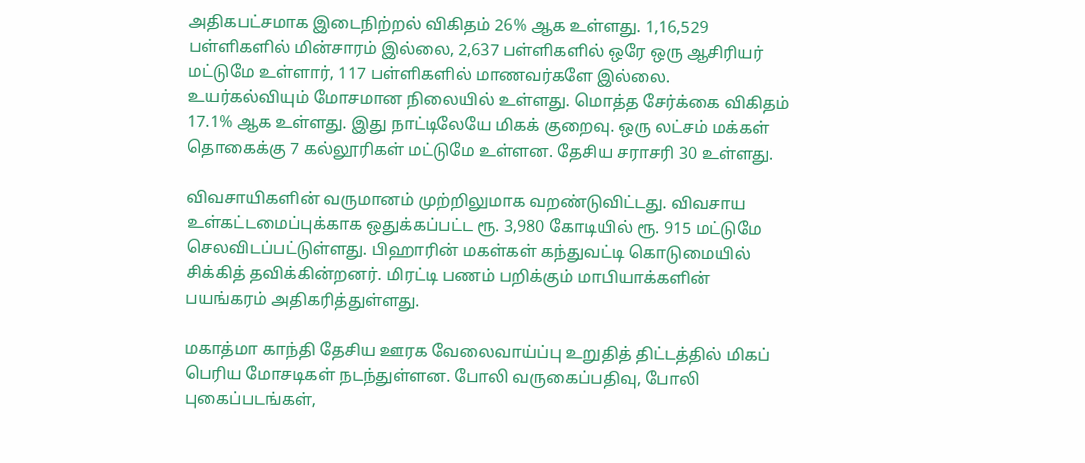அதிகபட்சமாக இடைநிற்றல் விகிதம் 26% ஆக உள்ளது. 1,16,529 பள்ளிகளில் மின்சாரம் இல்லை, 2,637 பள்ளிகளில் ஒரே ஒரு ஆசிரியர் மட்டுமே உள்ளார், 117 பள்ளிகளில் மாணவர்களே இல்லை. உயர்கல்வியும் மோசமான நிலையில் உள்ளது. மொத்த சேர்க்கை விகிதம் 17.1% ஆக உள்ளது. இது நாட்டிலேயே மிகக் குறைவு. ஒரு லட்சம் மக்கள் தொகைக்கு 7 கல்லூரிகள் மட்டுமே உள்ளன. தேசிய சராசரி 30 உள்ளது.

விவசாயிகளின் வருமானம் முற்றிலுமாக வறண்டுவிட்டது. விவசாய உள்கட்டமைப்புக்காக ஒதுக்கப்பட்ட ரூ. 3,980 கோடியில் ரூ. 915 மட்டுமே செலவிடப்பட்டுள்ளது. பிஹாரின் மகள்கள் கந்துவட்டி கொடுமையில் சிக்கித் தவிக்கின்றனர். மிரட்டி பணம் பறிக்கும் மாபியாக்களின் பயங்கரம் அதிகரித்துள்ளது.

மகாத்மா காந்தி தேசிய ஊரக வேலைவாய்ப்பு உறுதித் திட்டத்தில் மிகப் பெரிய மோசடிகள் நடந்துள்ளன. போலி வருகைப்பதிவு, போலி புகைப்படங்கள்,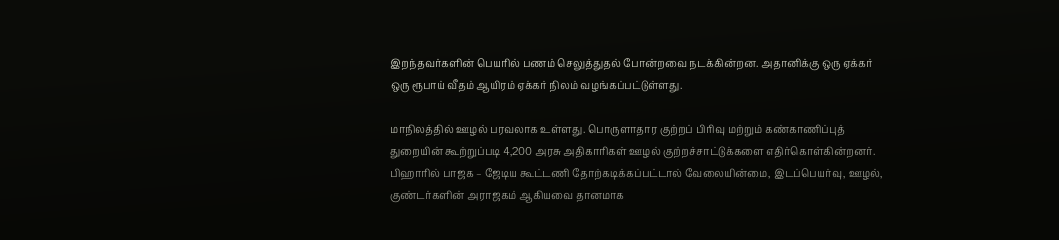இறந்தவர்களின் பெயரில் பணம் செலுத்துதல் போன்றவை நடக்கின்றன. அதானிக்கு ஒரு ஏக்கர் ஒரு ரூபாய் வீதம் ஆயிரம் ஏக்கர் நிலம் வழங்கப்பட்டுள்ளது.

மாநிலத்தில் ஊழல் பரவலாக உள்ளது. பொருளாதார குற்றப் பிரிவு மற்றும் கண்காணிப்புத் துறையின் கூற்றுப்படி 4,200 அரசு அதிகாரிகள் ஊழல் குற்றச்சாட்டுக்களை எதிர்கொள்கின்றனர். பிஹாரில் பாஜக – ஜேடிய கூட்டணி தோற்கடிக்கப்பட்டால் வேலையின்மை, இடப்பெயர்வு, ஊழல், குண்டர்களின் அராஜகம் ஆகியவை தானமாக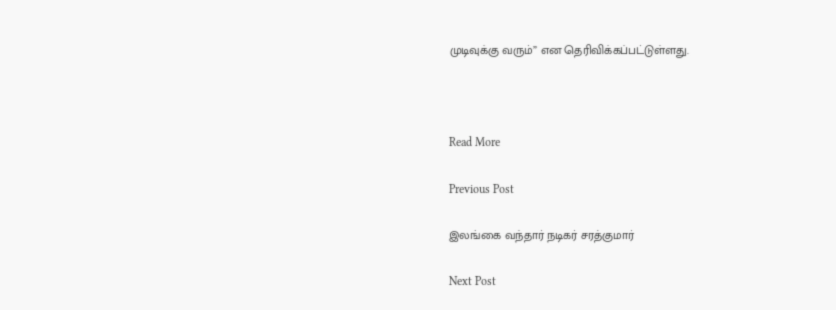முடிவுக்கு வரும்” என தெரிவிக்கப்பட்டுள்ளது.



Read More

Previous Post

இலங்கை வந்தார் நடிகர் சரத்குமார்

Next Post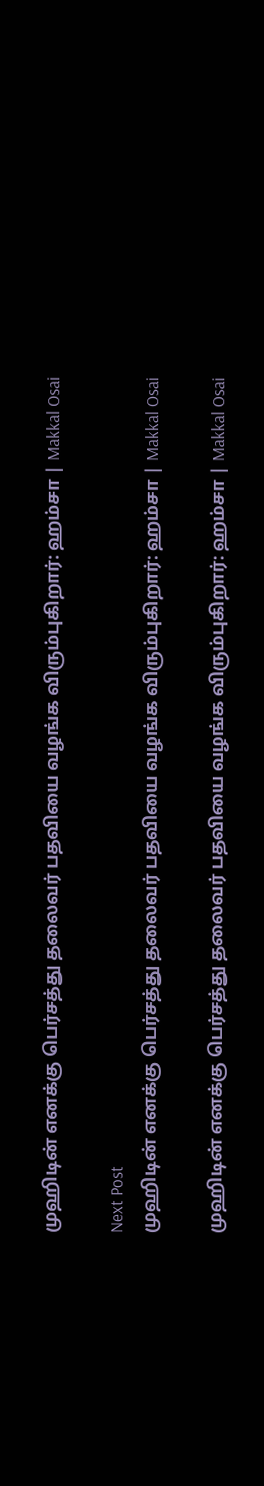முஹிடின் எனக்கு பெர்சத்து தலைவர் பதவியை வழங்க விரும்புகிறார்: ஹம்சா | Makkal Osai

Next Post
முஹிடின் எனக்கு பெர்சத்து தலைவர் பதவியை வழங்க விரும்புகிறார்: ஹம்சா | Makkal Osai

முஹிடின் எனக்கு பெர்சத்து தலைவர் பதவியை வழங்க விரும்புகிறார்: ஹம்சா | Makkal Osai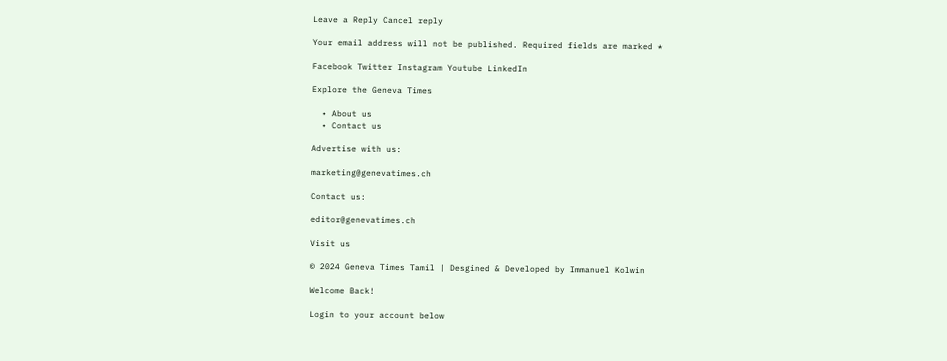Leave a Reply Cancel reply

Your email address will not be published. Required fields are marked *

Facebook Twitter Instagram Youtube LinkedIn

Explore the Geneva Times

  • About us
  • Contact us

Advertise with us:

marketing@genevatimes.ch

Contact us:

editor@genevatimes.ch

Visit us

© 2024 Geneva Times Tamil | Desgined & Developed by Immanuel Kolwin

Welcome Back!

Login to your account below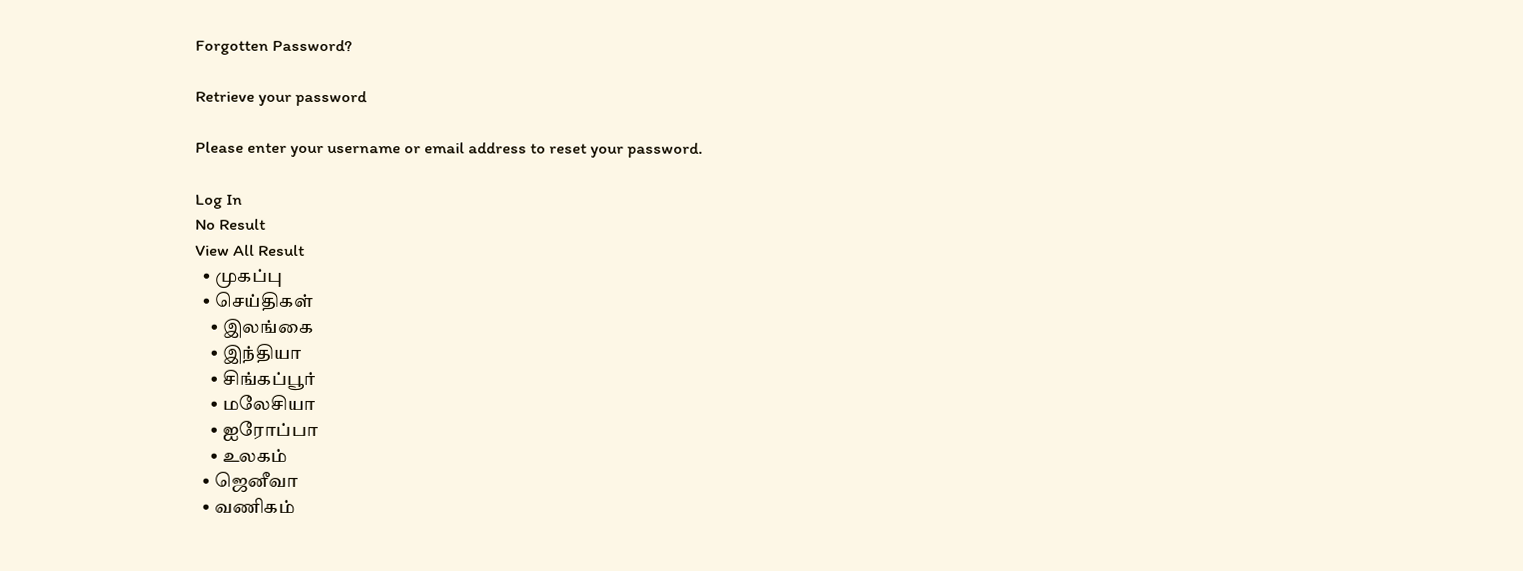Forgotten Password?

Retrieve your password

Please enter your username or email address to reset your password.

Log In
No Result
View All Result
  • முகப்பு
  • செய்திகள்
    • இலங்கை
    • இந்தியா
    • சிங்கப்பூர்
    • மலேசியா
    • ஐரோப்பா
    • உலகம்
  • ஜெனீவா
  • வணிகம்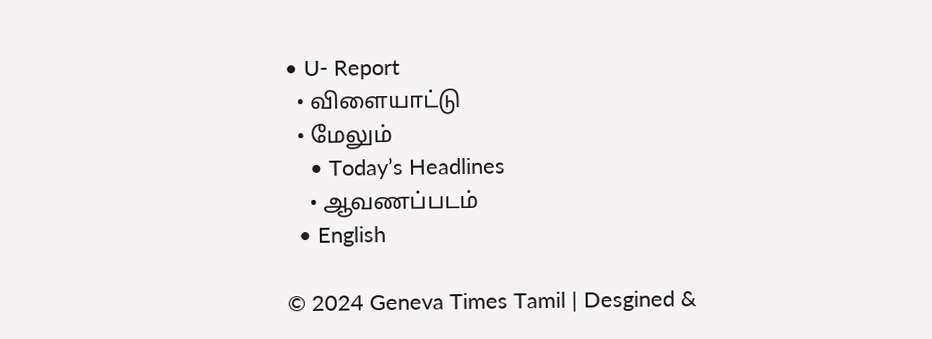• U- Report
  • விளையாட்டு
  • மேலும்
    • Today’s Headlines
    • ஆவணப்படம்
  • English

© 2024 Geneva Times Tamil | Desgined &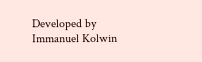Developed by Immanuel Kolwin